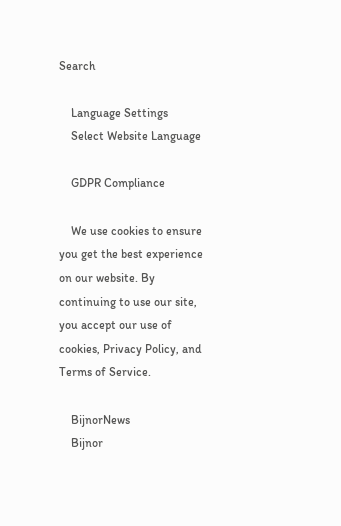Search

    Language Settings
    Select Website Language

    GDPR Compliance

    We use cookies to ensure you get the best experience on our website. By continuing to use our site, you accept our use of cookies, Privacy Policy, and Terms of Service.

    BijnorNews
    Bijnor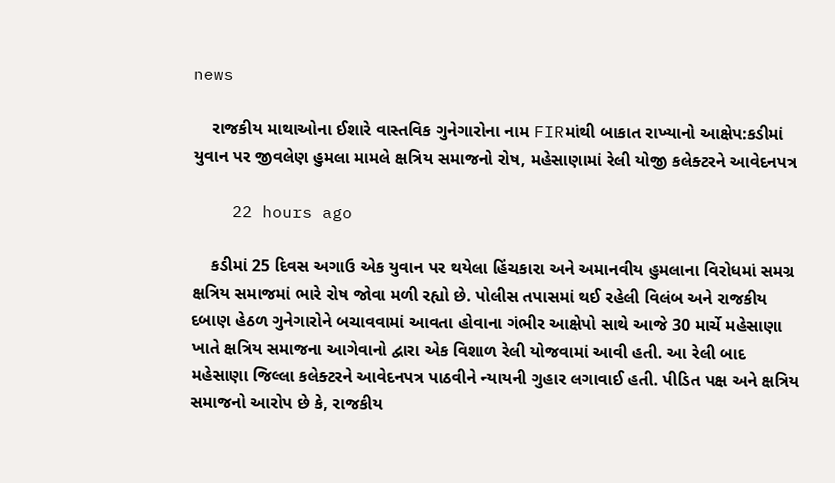news

    રાજકીય માથાઓના ઈશારે વાસ્તવિક ગુનેગારોના નામ FIRમાંથી બાકાત રાખ્યાનો આક્ષેપ:કડીમાં યુવાન પર જીવલેણ હુમલા મામલે ક્ષત્રિય સમાજનો રોષ, મહેસાણામાં રેલી યોજી કલેક્ટરને આવેદનપત્ર

    22 hours ago

    કડીમાં 25 દિવસ અગાઉ એક યુવાન પર થયેલા હિંચકારા અને અમાનવીય હુમલાના વિરોધમાં સમગ્ર ક્ષત્રિય સમાજમાં ભારે રોષ જોવા મળી રહ્યો છે. પોલીસ તપાસમાં થઈ રહેલી વિલંબ અને રાજકીય દબાણ હેઠળ ગુનેગારોને બચાવવામાં આવતા હોવાના ગંભીર આક્ષેપો સાથે આજે 30 માર્ચે મહેસાણા ખાતે ક્ષત્રિય સમાજના આગેવાનો દ્વારા એક વિશાળ રેલી યોજવામાં આવી હતી. આ રેલી બાદ મહેસાણા જિલ્લા કલેક્ટરને આવેદનપત્ર પાઠવીને ન્યાયની ગુહાર લગાવાઈ હતી. પીડિત પક્ષ અને ક્ષત્રિય સમાજનો આરોપ છે કે, રાજકીય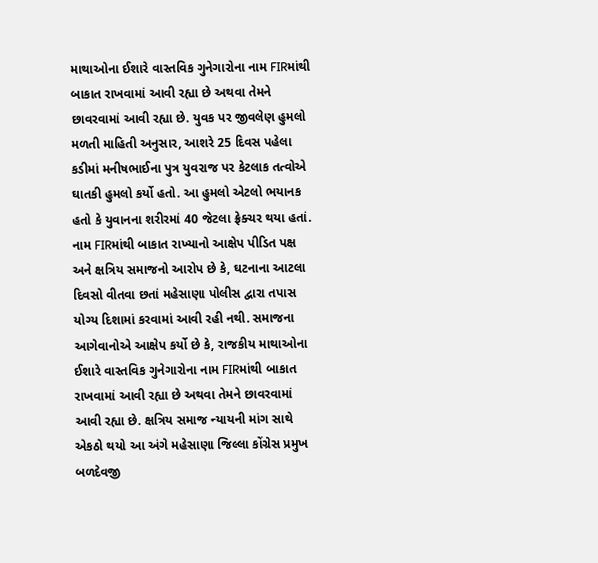માથાઓના ઈશારે વાસ્તવિક ગુનેગારોના નામ FIRમાંથી બાકાત રાખવામાં આવી રહ્યા છે અથવા તેમને છાવરવામાં આવી રહ્યા છે. યુવક પર જીવલેણ હુમલો મળતી માહિતી અનુસાર, આશરે 25 દિવસ પહેલા કડીમાં મનીષભાઈના પુત્ર યુવરાજ પર કેટલાક તત્વોએ ઘાતકી હુમલો કર્યો હતો. આ હુમલો એટલો ભયાનક હતો કે યુવાનના શરીરમાં 40 જેટલા ફ્રેક્ચર થયા હતાં. નામ FIRમાંથી બાકાત રાખ્યાનો આક્ષેપ પીડિત પક્ષ અને ક્ષત્રિય સમાજનો આરોપ છે કે, ઘટનાના આટલા દિવસો વીતવા છતાં મહેસાણા પોલીસ દ્વારા તપાસ યોગ્ય દિશામાં કરવામાં આવી રહી નથી. સમાજના આગેવાનોએ આક્ષેપ કર્યો છે કે, રાજકીય માથાઓના ઈશારે વાસ્તવિક ગુનેગારોના નામ FIRમાંથી બાકાત રાખવામાં આવી રહ્યા છે અથવા તેમને છાવરવામાં આવી રહ્યા છે. ક્ષત્રિય સમાજ ન્યાયની માંગ સાથે એકઠો થયો આ અંગે મહેસાણા જિલ્લા કોંગ્રેસ પ્રમુખ બળદેવજી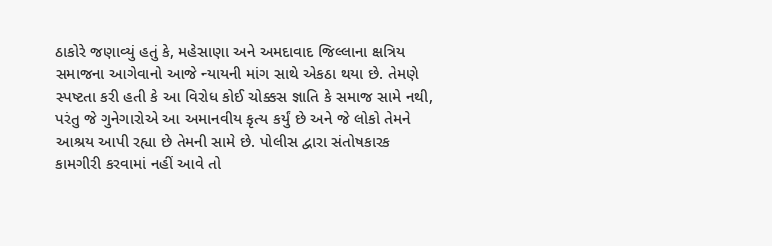ઠાકોરે જણાવ્યું હતું કે, મહેસાણા અને અમદાવાદ જિલ્લાના ક્ષત્રિય સમાજના આગેવાનો આજે ન્યાયની માંગ સાથે એકઠા થયા છે. તેમણે સ્પષ્ટતા કરી હતી કે આ વિરોધ કોઈ ચોક્કસ જ્ઞાતિ કે સમાજ સામે નથી, પરંતુ જે ગુનેગારોએ આ અમાનવીય કૃત્ય કર્યું છે અને જે લોકો તેમને આશ્રય આપી રહ્યા છે તેમની સામે છે. પોલીસ દ્વારા સંતોષકારક કામગીરી કરવામાં નહીં આવે તો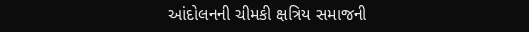આંદોલનની ચીમકી ક્ષત્રિય સમાજની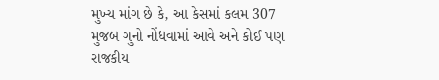મુખ્ય માંગ છે કે, આ કેસમાં કલમ 307 મુજબ ગુનો નોંધવામાં આવે અને કોઈ પણ રાજકીય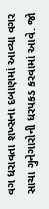વગ ધરાવતા શખ્સના દબાણમાં આવ્યા વગર સાચા ગુનેગારોની ધરપકડ કરવામાં આવે. જો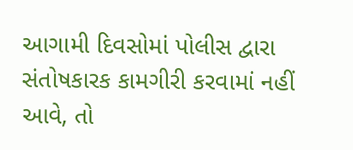આગામી દિવસોમાં પોલીસ દ્વારા સંતોષકારક કામગીરી કરવામાં નહીં આવે, તો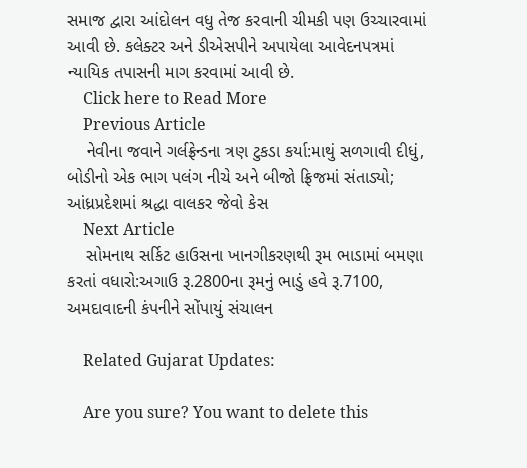સમાજ દ્વારા આંદોલન વધુ તેજ કરવાની ચીમકી પણ ઉચ્ચારવામાં આવી છે. કલેક્ટર અને ડીએસપીને અપાયેલા આવેદનપત્રમાં ન્યાયિક તપાસની માગ કરવામાં આવી છે.
    Click here to Read More
    Previous Article
    નેવીના જવાને ગર્લફ્રેન્ડના ત્રણ ટુકડા કર્યા:માથું સળગાવી દીધું, બોડીનો એક ભાગ પલંગ નીચે અને બીજો ફ્રિજમાં સંતાડ્યો; આંધ્રપ્રદેશમાં શ્રદ્ધા વાલકર જેવો કેસ
    Next Article
    સોમનાથ સર્કિટ હાઉસના ખાનગીકરણથી રૂમ ભાડામાં બમણા કરતાં વધારો:અગાઉ રૂ.2800ના રૂમનું ભાડું હવે રૂ.7100, અમદાવાદની કંપનીને સોંપાયું સંચાલન

    Related Gujarat Updates:

    Are you sure? You want to delete this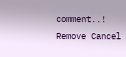comment..! Remove Cancel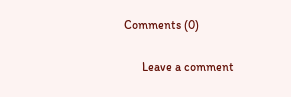Comments (0)

      Leave a comment